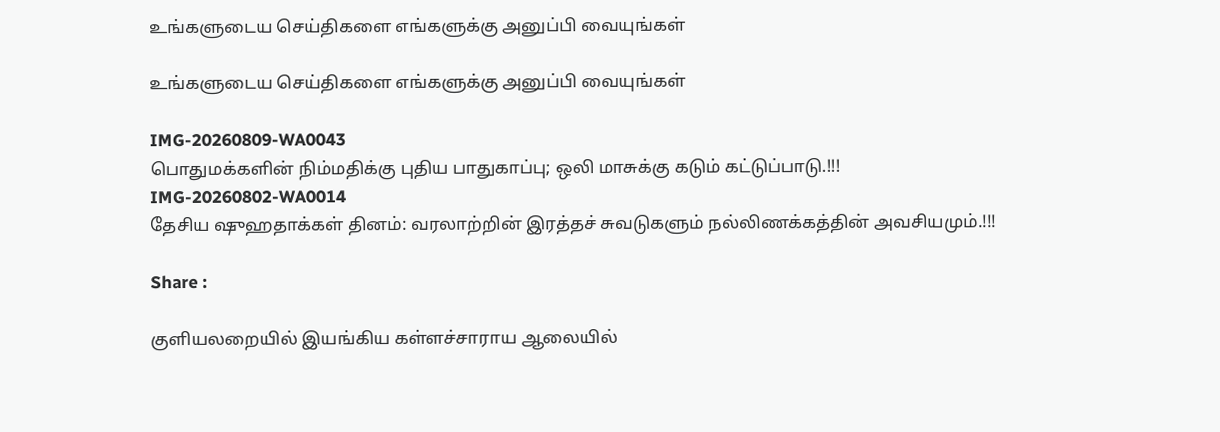உங்களுடைய செய்திகளை எங்களுக்கு அனுப்பி வையுங்கள்

உங்களுடைய செய்திகளை எங்களுக்கு அனுப்பி வையுங்கள்

IMG-20260809-WA0043
பொதுமக்களின் நிம்மதிக்கு புதிய பாதுகாப்பு; ஒலி மாசுக்கு கடும் கட்டுப்பாடு.!!!
IMG-20260802-WA0014
தேசிய ஷுஹதாக்கள் தினம்: வரலாற்றின் இரத்தச் சுவடுகளும் நல்லிணக்கத்தின் அவசியமும்.!!!

Share :

குளியலறையில் இயங்கிய கள்ளச்சாராய ஆலையில்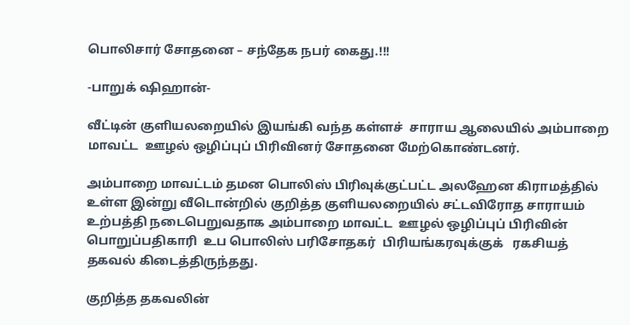பொலிசார் சோதனை – சந்தேக நபர் கைது.!!!

-பாறுக் ஷிஹான்-

வீட்டின் குளியலறையில் இயங்கி வந்த கள்ளச்  சாராய ஆலையில் அம்பாறை மாவட்ட  ஊழல் ஒழிப்புப் பிரிவினர் சோதனை மேற்கொண்டனர்.

அம்பாறை மாவட்டம் தமன பொலிஸ் பிரிவுக்குட்பட்ட அலஹேன கிராமத்தில் உள்ள இன்று வீடொன்றில் குறித்த குளியலறையில் சட்டவிரோத சாராயம் உற்பத்தி நடைபெறுவதாக அம்பாறை மாவட்ட  ஊழல் ஒழிப்புப் பிரிவின் பொறுப்பதிகாரி  உப பொலிஸ் பரிசோதகர்  பிரியங்கரவுக்குக்   ரகசியத் தகவல் கிடைத்திருந்தது.

குறித்த தகவலின்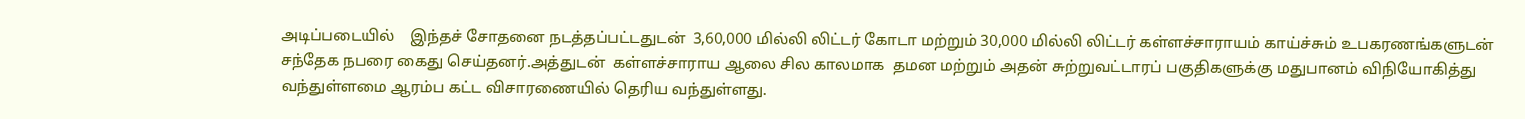அடிப்படையில்    இந்தச் சோதனை நடத்தப்பட்டதுடன்  3,60,000 மில்லி லிட்டர் கோடா மற்றும் 30,000 மில்லி லிட்டர் கள்ளச்சாராயம் காய்ச்சும் உபகரணங்களுடன்   சந்தேக நபரை கைது செய்தனர்.அத்துடன்  கள்ளச்சாராய ஆலை சில காலமாக  தமன மற்றும் அதன் சுற்றுவட்டாரப் பகுதிகளுக்கு மதுபானம் விநியோகித்து வந்துள்ளமை ஆரம்ப கட்ட விசாரணையில் தெரிய வந்துள்ளது.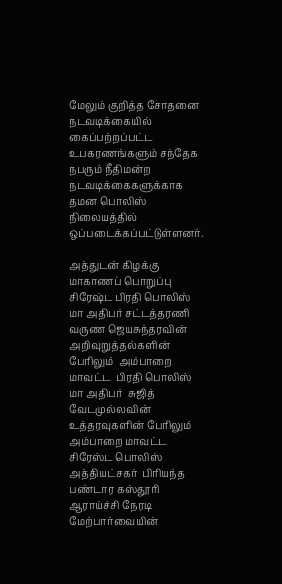மேலும் குறித்த சோதனை நடவடிக்கையில் கைப்பற்றப்பட்ட உபகரணங்களும் சந்தேக நபரும் நீதிமன்ற நடவடிக்கைகளுக்காக தமன பொலிஸ் நிலையத்தில் ஒப்படைக்கப்பட்டுள்ளனர்.

அத்துடன் கிழக்கு மாகாணப் பொறுப்பு சிரேஷ்ட பிரதி பொலிஸ் மா அதிபர் சட்டத்தரணி  வருண ஜெயசுந்தரவின் அறிவுறுத்தல்களின் பேரிலும்  அம்பாறை மாவட்ட  பிரதி பொலிஸ் மா அதிபர்  சுஜித் வேடமுல்லவின் உத்தரவுகளின் பேரிலும்  அம்பாறை மாவட்ட  சிரேஸ்ட பொலிஸ் அத்தியட்சகர்  பிரியந்த பண்டார கஸ்தூரி ஆராய்ச்சி நேரடி மேற்பார்வையின்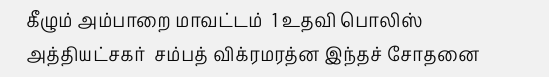கீழும் அம்பாறை மாவட்டம்  1 உதவி பொலிஸ் அத்தியட்சகர்  சம்பத் விக்ரமரத்ன இந்தச் சோதனை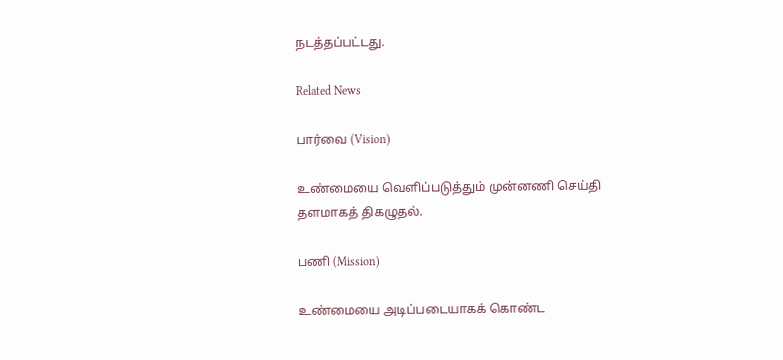நடத்தப்பட்டது.

Related News

பார்வை (Vision)

உண்மையை வெளிப்படுத்தும் முன்னணி செய்தி தளமாகத் திகழுதல்.

பணி (Mission)

உண்மையை அடிப்படையாகக் கொண்ட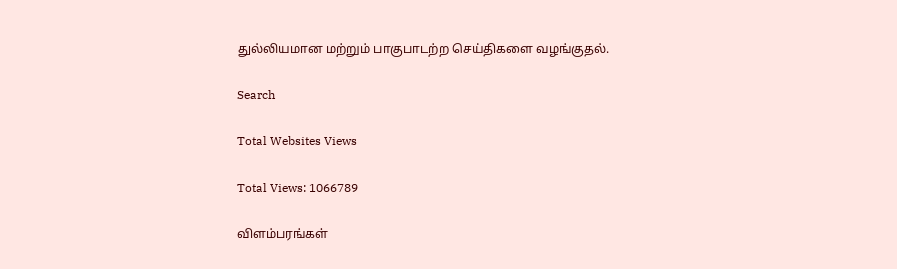துல்லியமான மற்றும் பாகுபாடற்ற செய்திகளை வழங்குதல்.

Search

Total Websites Views

Total Views: 1066789

விளம்பரங்கள்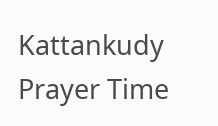Kattankudy Prayer Time